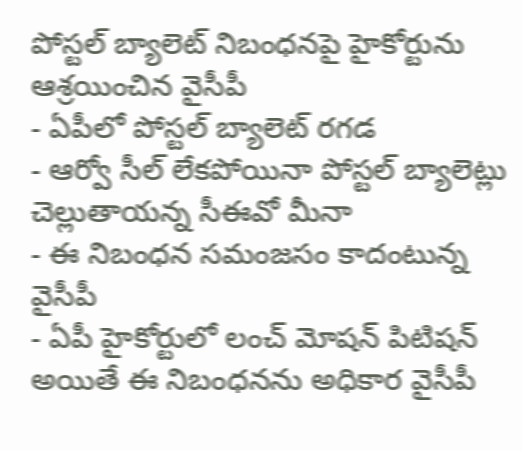పోస్టల్ బ్యాలెట్ నిబంధనపై హైకోర్టును ఆశ్రయించిన వైసీపీ
- ఏపీలో పోస్టల్ బ్యాలెట్ రగడ
- ఆర్వో సీల్ లేకపోయినా పోస్టల్ బ్యాలెట్లు చెల్లుతాయన్న సీఈవో మీనా
- ఈ నిబంధన సమంజసం కాదంటున్న వైసీపీ
- ఏపీ హైకోర్టులో లంచ్ మోషన్ పిటిషన్
అయితే ఈ నిబంధనను అధికార వైసీపీ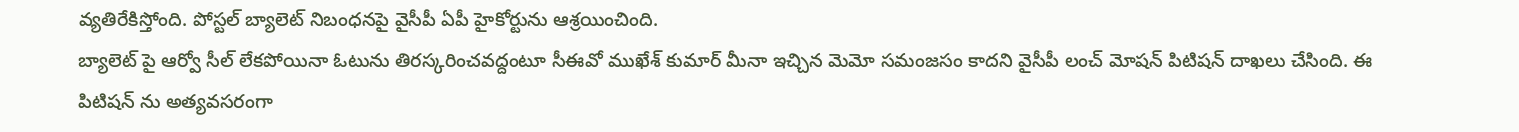వ్యతిరేకిస్తోంది. పోస్టల్ బ్యాలెట్ నిబంధనపై వైసీపీ ఏపీ హైకోర్టును ఆశ్రయించింది.
బ్యాలెట్ పై ఆర్వో సీల్ లేకపోయినా ఓటును తిరస్కరించవద్దంటూ సీఈవో ముఖేశ్ కుమార్ మీనా ఇచ్చిన మెమో సమంజసం కాదని వైసీపీ లంచ్ మోషన్ పిటిషన్ దాఖలు చేసింది. ఈ పిటిషన్ ను అత్యవసరంగా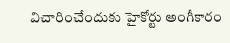విచారించేందుకు హైకోర్టు అంగీకారం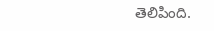తెలిపింది.